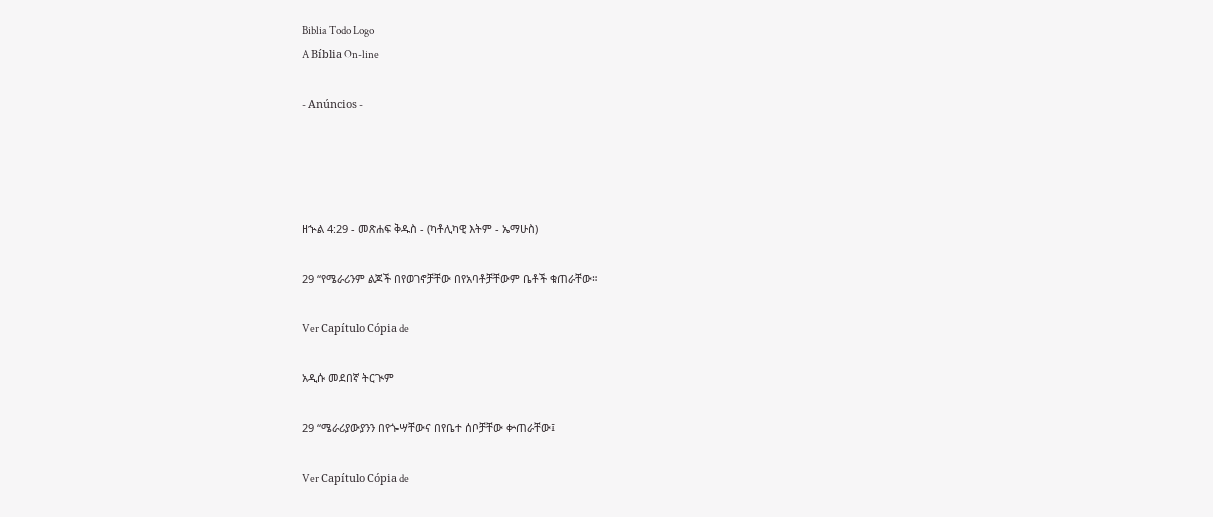Biblia Todo Logo
A Bíblia On-line

- Anúncios -




ዘኍል 4:29 - መጽሐፍ ቅዱስ - (ካቶሊካዊ እትም - ኤማሁስ)

29 “የሜራሪንም ልጆች በየወገኖቻቸው በየአባቶቻቸውም ቤቶች ቁጠራቸው።

Ver Capítulo Cópia de

አዲሱ መደበኛ ትርጒም

29 “ሜራሪያውያንን በየጐሣቸውና በየቤተ ሰቦቻቸው ቍጠራቸው፤

Ver Capítulo Cópia de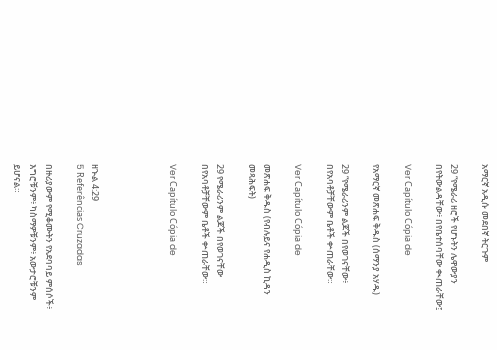አማርኛ አዲሱ መደበኛ ትርጉም

29 “የሜራሪ ዘሮች የሆኑትን ሌዋውያን በየትውልዳቸው፥ በየቤተሰባቸው ቊጠራቸው፤

Ver Capítulo Cópia de

የአማርኛ መጽሐፍ ቅዱስ (ሰማንያ አሃዱ)

29 “የሜራሪንም ልጆች በየወገናቸው፥ በየአባቶቻቸውም ቤቶች ቍጠራቸው።

Ver Capítulo Cópia de

መጽሐፍ ቅዱስ (የብሉይና የሐዲስ ኪዳን መጻሕፍት)

29 የሜራሪንም ልጆች በየወገናቸው በየአባቶቻቸውም ቤቶች ቍጠራቸው።

Ver Capítulo Cópia de




ዘኍል 4:29
5 Referências Cruzadas

በዙሪያውም የሚቆሙትን የአደባባይ ምሰሶች፥ እግሮቹንም፥ ካስማዎቹንም፥ አውታሮቹንም ይሆናል።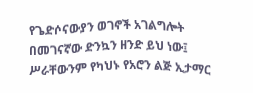የጌድሶናውያን ወገኖች አገልግሎት በመገናኛው ድንኳን ዘንድ ይህ ነው፤ ሥራቸውንም የካህኑ የአሮን ልጅ ኢታማር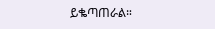ይቈጣጠራል።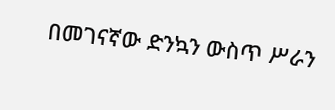በመገናኛው ድንኳን ውስጥ ሥራን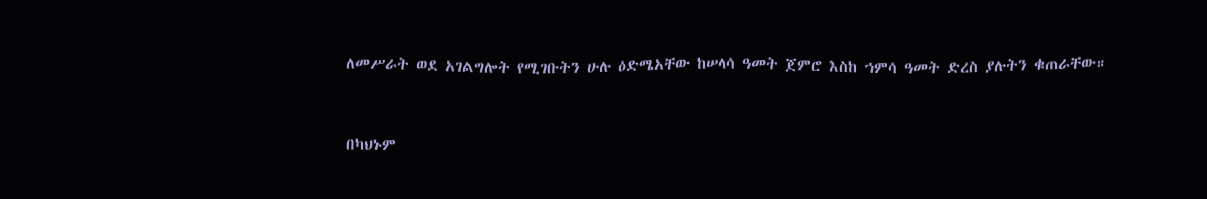ለመሥራት ወደ አገልግሎት የሚገቡትን ሁሉ ዕድሜአቸው ከሠላሳ ዓመት ጀምሮ እስከ ኀምሳ ዓመት ድረስ ያሉትን ቁጠራቸው።


በካህኑም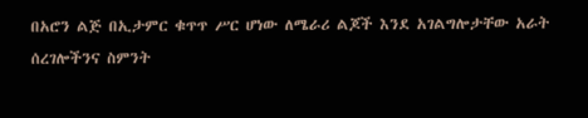በአሮን ልጅ በኢታምር ቁጥጥ ሥር ሆነው ለሜራሪ ልጆች እንደ አገልግሎታቸው አራት ሰረገሎችንና ስምንት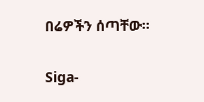በሬዎችን ሰጣቸው።


Siga-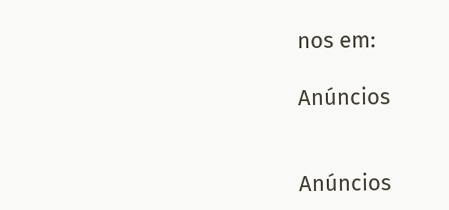nos em:

Anúncios


Anúncios